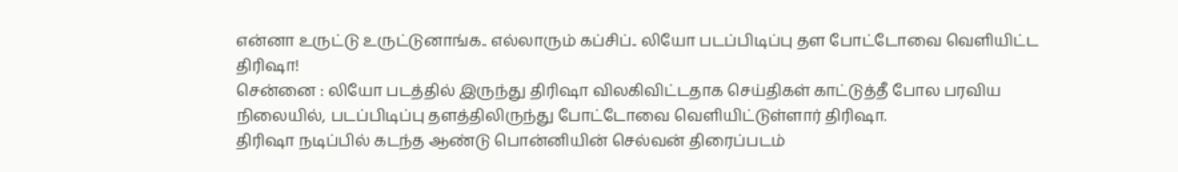என்னா உருட்டு உருட்டுனாங்க.. எல்லாரும் கப்சிப்.. லியோ படப்பிடிப்பு தள போட்டோவை வெளியிட்ட திரிஷா!
சென்னை : லியோ படத்தில் இருந்து திரிஷா விலகிவிட்டதாக செய்திகள் காட்டுத்தீ போல பரவிய நிலையில், படப்பிடிப்பு தளத்திலிருந்து போட்டோவை வெளியிட்டுள்ளார் திரிஷா.
திரிஷா நடிப்பில் கடந்த ஆண்டு பொன்னியின் செல்வன் திரைப்படம்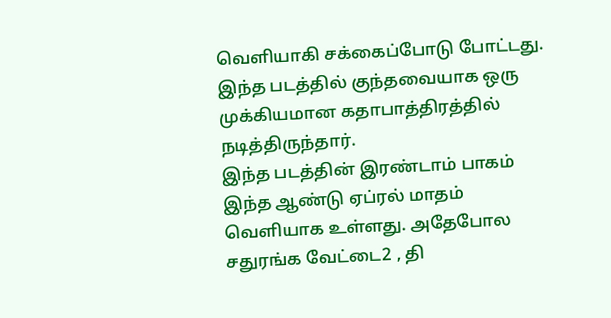வெளியாகி சக்கைப்போடு போட்டது. இந்த படத்தில் குந்தவையாக ஒரு முக்கியமான கதாபாத்திரத்தில் நடித்திருந்தார்.
இந்த படத்தின் இரண்டாம் பாகம் இந்த ஆண்டு ஏப்ரல் மாதம் வெளியாக உள்ளது. அதேபோல சதுரங்க வேட்டை2 , தி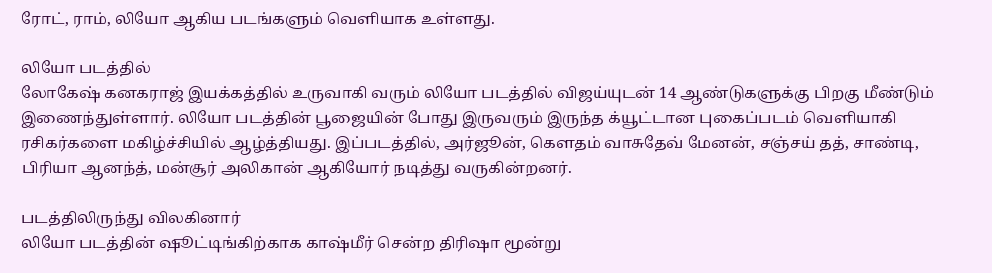ரோட், ராம், லியோ ஆகிய படங்களும் வெளியாக உள்ளது.

லியோ படத்தில்
லோகேஷ் கனகராஜ் இயக்கத்தில் உருவாகி வரும் லியோ படத்தில் விஜய்யுடன் 14 ஆண்டுகளுக்கு பிறகு மீண்டும் இணைந்துள்ளார். லியோ படத்தின் பூஜையின் போது இருவரும் இருந்த க்யூட்டான புகைப்படம் வெளியாகி ரசிகர்களை மகிழ்ச்சியில் ஆழ்த்தியது. இப்படத்தில், அர்ஜூன், கௌதம் வாசுதேவ் மேனன், சஞ்சய் தத், சாண்டி, பிரியா ஆனந்த், மன்சூர் அலிகான் ஆகியோர் நடித்து வருகின்றனர்.

படத்திலிருந்து விலகினார்
லியோ படத்தின் ஷூட்டிங்கிற்காக காஷ்மீர் சென்ற திரிஷா மூன்று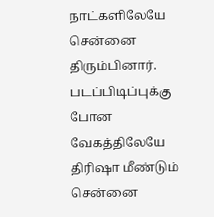நாட்களிலேயே சென்னை திரும்பினார். படப்பிடிப்புக்கு போன வேகத்திலேயே திரிஷா மீண்டும் சென்னை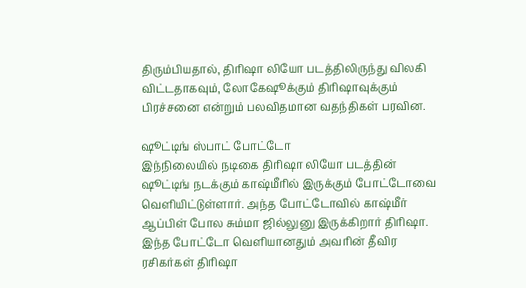திரும்பியதால், திரிஷா லியோ படத்திலிருந்து விலகி விட்டதாகவும், லோகேஷூக்கும் திரிஷாவுக்கும் பிரச்சனை என்றும் பலவிதமான வதந்திகள் பரவின.

ஷூட்டிங் ஸ்பாட் போட்டோ
இந்நிலையில் நடிகை திரிஷா லியோ படத்தின் ஷூட்டிங் நடக்கும் காஷ்மீரில் இருக்கும் போட்டோவை வெளியிட்டுள்ளார். அந்த போட்டோவில் காஷ்மீர் ஆப்பிள் போல சும்மா ஜில்லுனு இருக்கிறார் திரிஷா. இந்த போட்டோ வெளியானதும் அவரின் தீவிர ரசிகர்கள் திரிஷா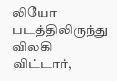லியோ படத்திலிருந்து விலகி விட்டார்,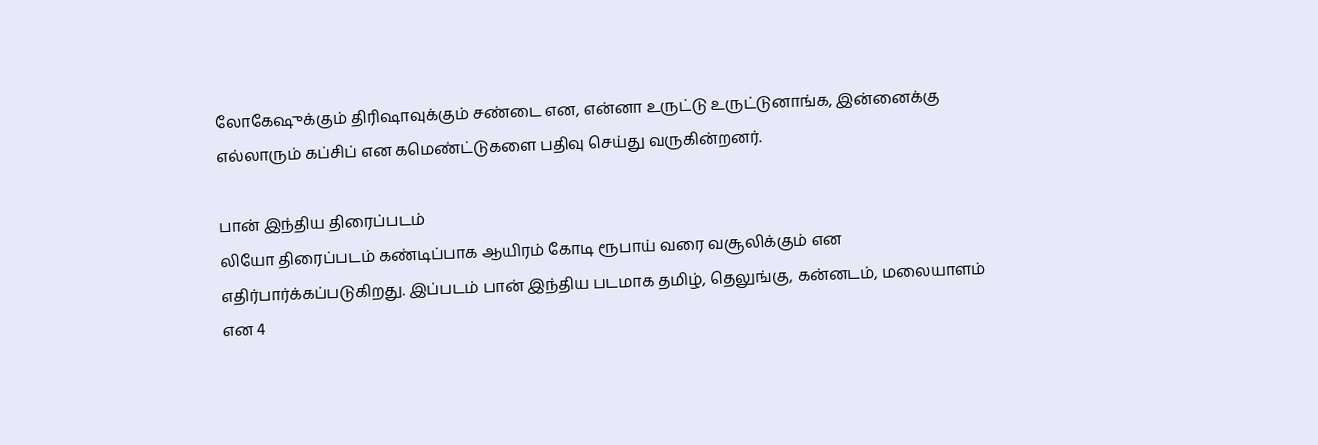லோகேஷுக்கும் திரிஷாவுக்கும் சண்டை என, என்னா உருட்டு உருட்டுனாங்க, இன்னைக்கு எல்லாரும் கப்சிப் என கமெண்ட்டுகளை பதிவு செய்து வருகின்றனர்.

பான் இந்திய திரைப்படம்
லியோ திரைப்படம் கண்டிப்பாக ஆயிரம் கோடி ரூபாய் வரை வசூலிக்கும் என எதிர்பார்க்கப்படுகிறது. இப்படம் பான் இந்திய படமாக தமிழ், தெலுங்கு, கன்னடம், மலையாளம் என 4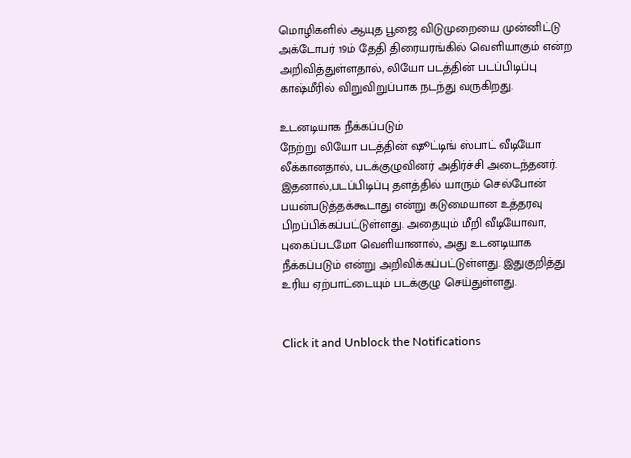மொழிகளில் ஆயுத பூஜை விடுமுறையை முன்னிட்டு அக்டோபர் 19ம் தேதி திரையரங்கில் வெளியாகும் என்ற அறிவித்துள்ளதால், லியோ படத்தின் படப்பிடிப்பு காஷ்மீரில் விறுவிறுப்பாக நடந்து வருகிறது.

உடனடியாக நீக்கப்படும்
நேற்று லியோ படத்தின் ஷூட்டிங் ஸ்பாட் வீடியோ லீக்கானதால், படக்குழுவினர் அதிர்ச்சி அடைந்தனர். இதனால்,படப்பிடிப்பு தளத்தில் யாரும் செல்போன் பயன்படுத்தக்கூடாது என்று கடுமையான உத்தரவு பிறப்பிக்கப்பட்டுள்ளது. அதையும் மீறி வீடியோவா, புகைப்படமோ வெளியானால், அது உடனடியாக நீக்கப்படும் என்று அறிவிக்கப்பட்டுள்ளது. இதுகுறித்து உரிய ஏற்பாட்டையும் படக்குழு செய்துள்ளது.


Click it and Unblock the Notifications